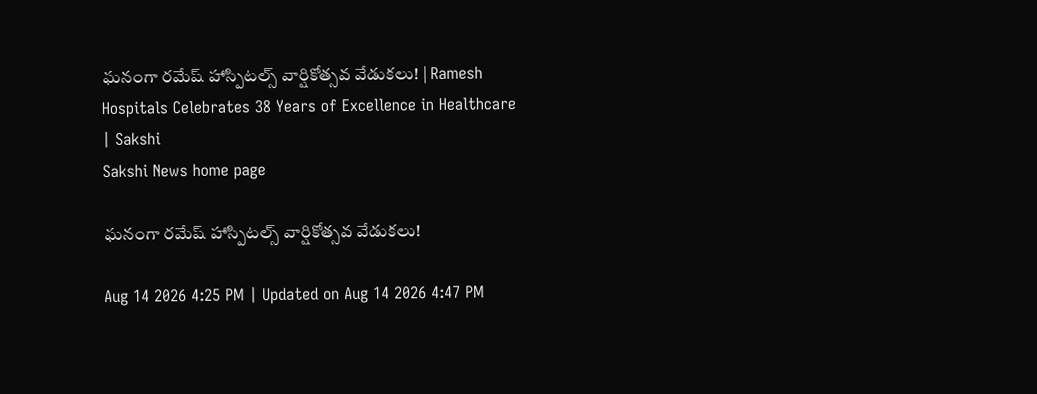ఘనంగా రమేష్ హాస్పిటల్స్ వార్షికోత్సవ వేడుకలు! | Ramesh Hospitals Celebrates 38 Years of Excellence in Healthcare | Sakshi
Sakshi News home page

ఘనంగా రమేష్ హాస్పిటల్స్ వార్షికోత్సవ వేడుకలు!

Aug 14 2026 4:25 PM | Updated on Aug 14 2026 4:47 PM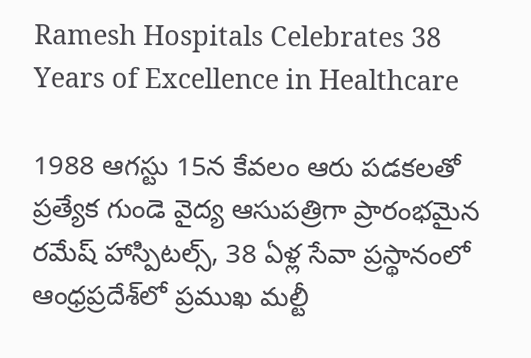Ramesh Hospitals Celebrates 38 Years of Excellence in Healthcare

1988 ఆగస్టు 15న కేవలం ఆరు పడకలతో ప్రత్యేక గుండె వైద్య ఆసుపత్రిగా ప్రారంభమైన రమేష్ హాస్పిటల్స్, 38 ఏళ్ల సేవా ప్రస్థానంలో ఆంధ్రప్రదేశ్‌లో ప్రముఖ మల్టీ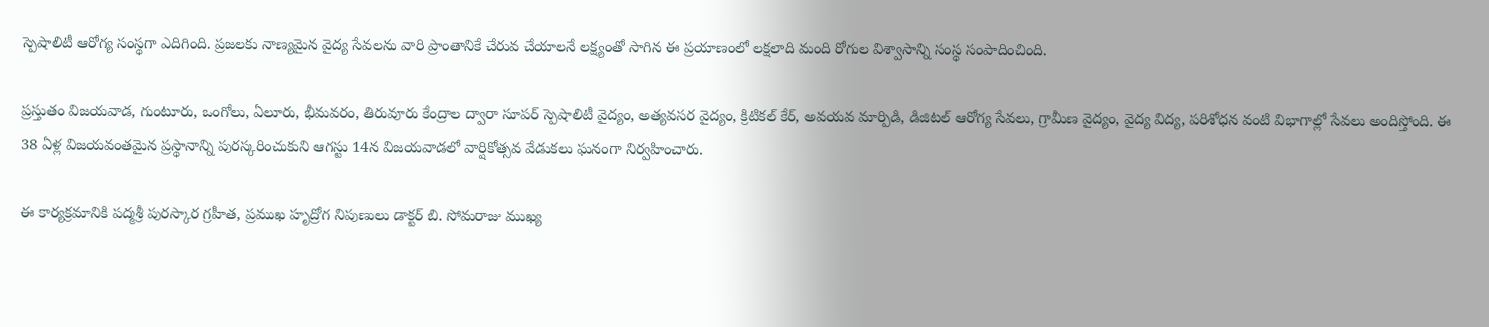స్పెషాలిటీ ఆరోగ్య సంస్థగా ఎదిగింది. ప్రజలకు నాణ్యమైన వైద్య సేవలను వారి ప్రాంతానికే చేరువ చేయాలనే లక్ష్యంతో సాగిన ఈ ప్రయాణంలో లక్షలాది మంది రోగుల విశ్వాసాన్ని సంస్థ సంపాదించింది.

ప్రస్తుతం విజయవాడ, గుంటూరు, ఒంగోలు, ఏలూరు, భీమవరం, తిరువూరు కేంద్రాల ద్వారా సూపర్ స్పెషాలిటీ వైద్యం, అత్యవసర వైద్యం, క్రిటికల్ కేర్, అవయవ మార్పిడి, డిజిటల్ ఆరోగ్య సేవలు, గ్రామీణ వైద్యం, వైద్య విద్య, పరిశోధన వంటి విభాగాల్లో సేవలు అందిస్తోంది. ఈ 38 ఏళ్ల విజయవంతమైన ప్రస్థానాన్ని పురస్కరించుకుని ఆగస్టు 14న విజయవాడలో వార్షికోత్సవ వేడుకలు ఘనంగా నిర్వహించారు.

ఈ కార్యక్రమానికి పద్మశ్రీ పురస్కార గ్రహీత, ప్రముఖ హృద్రోగ నిపుణులు డాక్టర్ బి. సోమరాజు ముఖ్య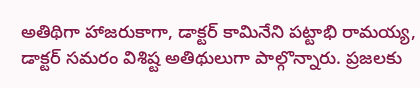అతిథిగా హాజరుకాగా, డాక్టర్ కామినేని పట్టాభి రామయ్య, డాక్టర్ సమరం విశిష్ట అతిథులుగా పాల్గొన్నారు. ప్రజలకు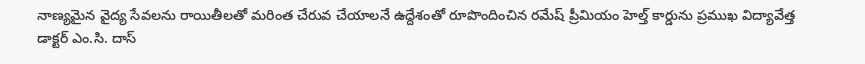నాణ్యమైన వైద్య సేవలను రాయితీలతో మరింత చేరువ చేయాలనే ఉద్దేశంతో రూపొందించిన రమేష్ ప్రీమియం హెల్త్ కార్డును ప్రముఖ విద్యావేత్త డాక్టర్ ఎం.సి. దాస్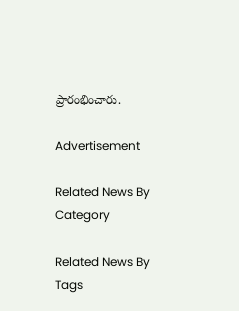ప్రారంభించారు.

Advertisement

Related News By Category

Related News By Tags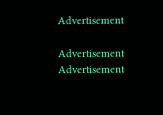Advertisement

Advertisement
Advertisement